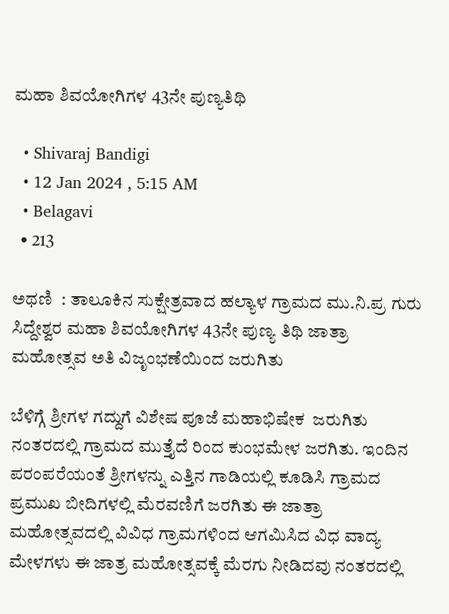ಮಹಾ ಶಿವಯೋಗಿಗಳ 43ನೇ ಪುಣ್ಯತಿಥಿ

  • Shivaraj Bandigi
  • 12 Jan 2024 , 5:15 AM
  • Belagavi
  • 213

ಅಥಣಿ  : ತಾಲೂಕಿನ ಸುಕ್ಷೇತ್ರವಾದ ಹಲ್ಯಾಳ ಗ್ರಾಮದ ಮು.ನಿ.ಪ್ರ ಗುರು ಸಿದ್ದೇಶ್ವರ ಮಹಾ ಶಿವಯೋಗಿಗಳ 43ನೇ ಪುಣ್ಯ ತಿಥಿ ಜಾತ್ರಾ ಮಹೋತ್ಸವ ಅತಿ ವಿಜೃಂಭಣೆಯಿಂದ ಜರುಗಿತು

ಬೆಳಿಗ್ಗೆ ಶ್ರೀಗಳ ಗದ್ದುಗೆ ವಿಶೇಷ ಪೂಜೆ ಮಹಾಭಿಷೇಕ  ಜರುಗಿತು  ನಂತರದಲ್ಲಿ ಗ್ರಾಮದ ಮುತ್ತೈದೆ ರಿಂದ ಕುಂಭಮೇಳ ಜರಗಿತು. ಇಂದಿನ ಪರಂಪರೆಯಂತೆ ಶ್ರೀಗಳನ್ನು ಎತ್ತಿನ ಗಾಡಿಯಲ್ಲಿ ಕೂಡಿಸಿ ಗ್ರಾಮದ ಪ್ರಮುಖ ಬೀದಿಗಳಲ್ಲಿ ಮೆರವಣಿಗೆ ಜರಗಿತು ಈ ಜಾತ್ರಾ ಮಹೋತ್ಸವದಲ್ಲಿ ವಿವಿಧ ಗ್ರಾಮಗಳಿಂದ ಆಗಮಿಸಿದ ವಿಧ ವಾದ್ಯ ಮೇಳಗಳು ಈ ಜಾತ್ರ ಮಹೋತ್ಸವಕ್ಕೆ ಮೆರಗು ನೀಡಿದವು ನಂತರದಲ್ಲಿ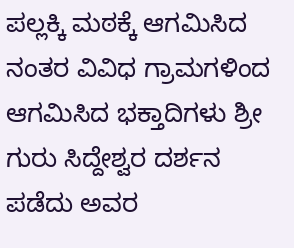ಪಲ್ಲಕ್ಕಿ ಮಠಕ್ಕೆ ಆಗಮಿಸಿದ ನಂತರ ವಿವಿಧ ಗ್ರಾಮಗಳಿಂದ ಆಗಮಿಸಿದ ಭಕ್ತಾದಿಗಳು ಶ್ರೀ ಗುರು ಸಿದ್ದೇಶ್ವರ ದರ್ಶನ ಪಡೆದು ಅವರ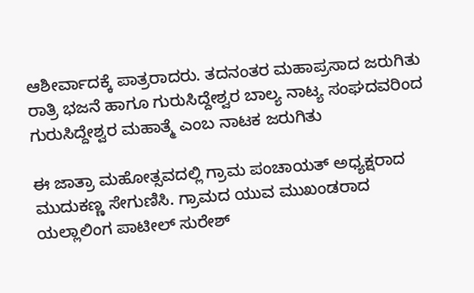ಆಶೀರ್ವಾದಕ್ಕೆ ಪಾತ್ರರಾದರು. ತದನಂತರ ಮಹಾಪ್ರಸಾದ ಜರುಗಿತು
ರಾತ್ರಿ ಭಜನೆ ಹಾಗೂ ಗುರುಸಿದ್ದೇಶ್ವರ ಬಾಲ್ಯ ನಾಟ್ಯ ಸಂಘದವರಿಂದ ಗುರುಸಿದ್ದೇಶ್ವರ ಮಹಾತ್ಮೆ ಎಂಬ ನಾಟಕ ಜರುಗಿತು

ಈ ಜಾತ್ರಾ ಮಹೋತ್ಸವದಲ್ಲಿ ಗ್ರಾಮ ಪಂಚಾಯತ್ ಅಧ್ಯಕ್ಷರಾದ ಮುದುಕಣ್ಣ ಸೇಗುಣಿಸಿ. ಗ್ರಾಮದ ಯುವ ಮುಖಂಡರಾದ ಯಲ್ಲಾಲಿಂಗ ಪಾಟೀಲ್ ಸುರೇಶ್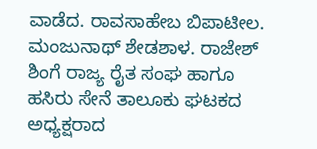ವಾಡೆದ. ರಾವಸಾಹೇಬ ಬಿಪಾಟೀಲ. ಮಂಜುನಾಥ್ ಶೇಡಶಾಳ. ರಾಜೇಶ್ ಶಿಂಗೆ ರಾಜ್ಯ ರೈತ ಸಂಘ ಹಾಗೂ ಹಸಿರು ಸೇನೆ ತಾಲೂಕು ಘಟಕದ ಅಧ್ಯಕ್ಷರಾದ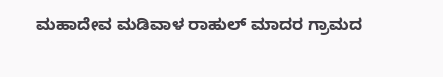ಮಹಾದೇವ ಮಡಿವಾಳ ರಾಹುಲ್ ಮಾದರ ಗ್ರಾಮದ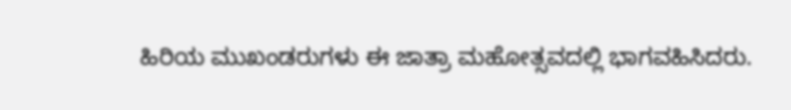ಹಿರಿಯ ಮುಖಂಡರುಗಳು ಈ ಜಾತ್ರಾ ಮಹೋತ್ಸವದಲ್ಲಿ ಭಾಗವಹಿಸಿದರು.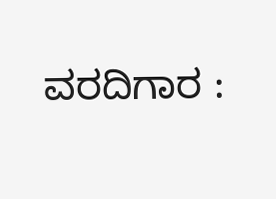ವರದಿಗಾರ :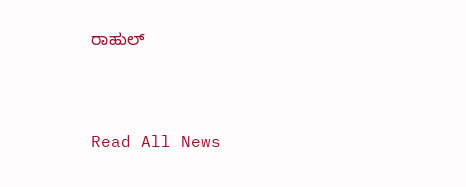ರಾಹುಲ್



Read All News